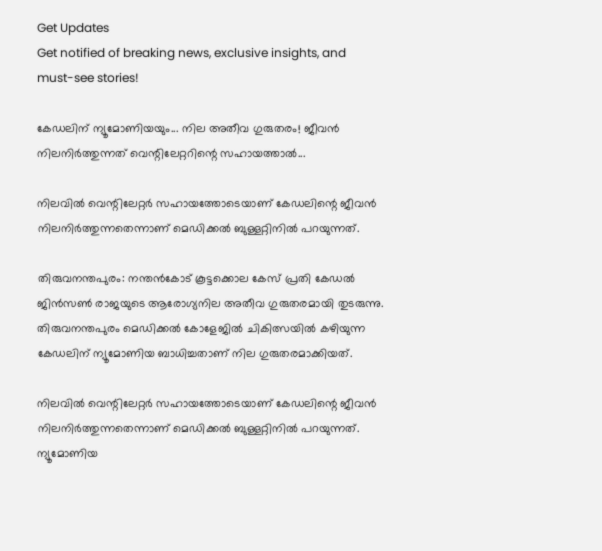Get Updates
Get notified of breaking news, exclusive insights, and must-see stories!

കേഡലിന് ന്യൂമോണിയയും... നില അതീവ ഗുരുതരം! ജീവൻ നിലനിർത്തുന്നത് വെന്റിലേറ്ററിന്റെ സഹായത്താൽ...

നിലവിൽ വെന്റിലേറ്റർ സഹായത്തോടെയാണ് കേഡലിന്റെ ജീവൻ നിലനിർത്തുന്നതെന്നാണ് മെഡിക്കൽ ബുള്ളറ്റിനിൽ പറയുന്നത്.

തിരുവനന്തപുരം: നന്തൻകോട് കൂട്ടക്കൊല കേസ് പ്രതി കേഡൽ ജിൻസൺ രാജയുടെ ആരോഗ്യനില അതീവ ഗുരുതരമായി തുടരുന്നു. തിരുവനന്തപുരം മെഡിക്കൽ കോളേജിൽ ചികിത്സയിൽ കഴിയുന്ന കേഡലിന് ന്യൂമോണിയ ബാധിച്ചതാണ് നില ഗുരുതരമാക്കിയത്.

നിലവിൽ വെന്റിലേറ്റർ സഹായത്തോടെയാണ് കേഡലിന്റെ ജീവൻ നിലനിർത്തുന്നതെന്നാണ് മെഡിക്കൽ ബുള്ളറ്റിനിൽ പറയുന്നത്. ന്യൂമോണിയ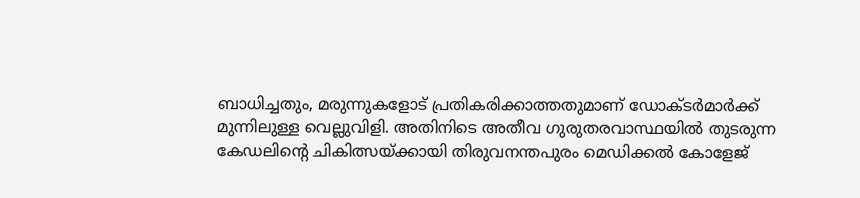ബാധിച്ചതും, മരുന്നുകളോട് പ്രതികരിക്കാത്തതുമാണ് ഡോക്ടർമാർക്ക് മുന്നിലുള്ള വെല്ലുവിളി. അതിനിടെ അതീവ ഗുരുതരവാസ്ഥയിൽ തുടരുന്ന കേഡലിന്റെ ചികിത്സയ്ക്കായി തിരുവനന്തപുരം മെഡിക്കൽ കോളേജ്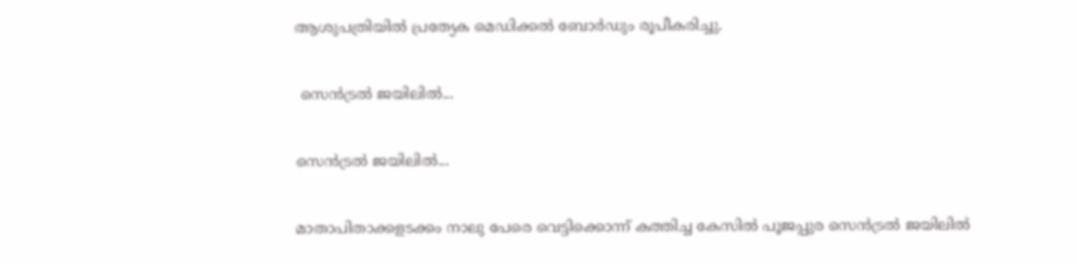ആശുപത്രിയിൽ പ്രത്യേക മെഡിക്കൽ ബോർഡും രൂപീകരിച്ചു.

 സെൻട്രൽ ജയിലിൽ...

സെൻട്രൽ ജയിലിൽ...

മാതാപിതാക്കളടക്കം നാലു പേരെ വെട്ടിക്കൊന്ന് കത്തിച്ച കേസിൽ പൂജപ്പുര സെൻട്രൽ ജയിലിൽ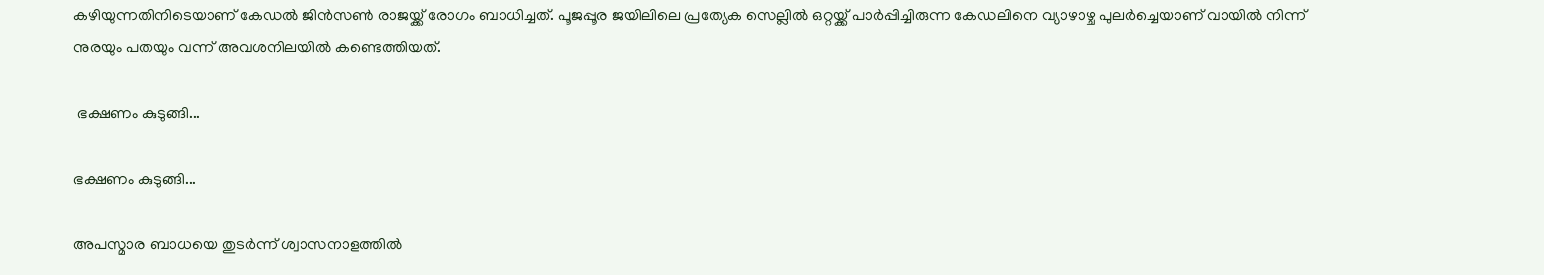കഴിയുന്നതിനിടെയാണ് കേഡൽ ജിൻസൺ രാജയ്ക്ക് രോഗം ബാധിച്ചത്. പൂജപ്പൂര ജയിലിലെ പ്രത്യേക സെല്ലിൽ ഒറ്റയ്ക്ക് പാർപ്പിച്ചിരുന്ന കേഡലിനെ വ്യാഴാഴ്ച പുലർച്ചെയാണ് വായിൽ നിന്ന് നുരയും പതയും വന്ന് അവശനിലയിൽ കണ്ടെത്തിയത്.

 ഭക്ഷണം കുടുങ്ങി...

ഭക്ഷണം കുടുങ്ങി...

അപസ്മാര ബാധയെ തുടർന്ന് ശ്വാസനാളത്തിൽ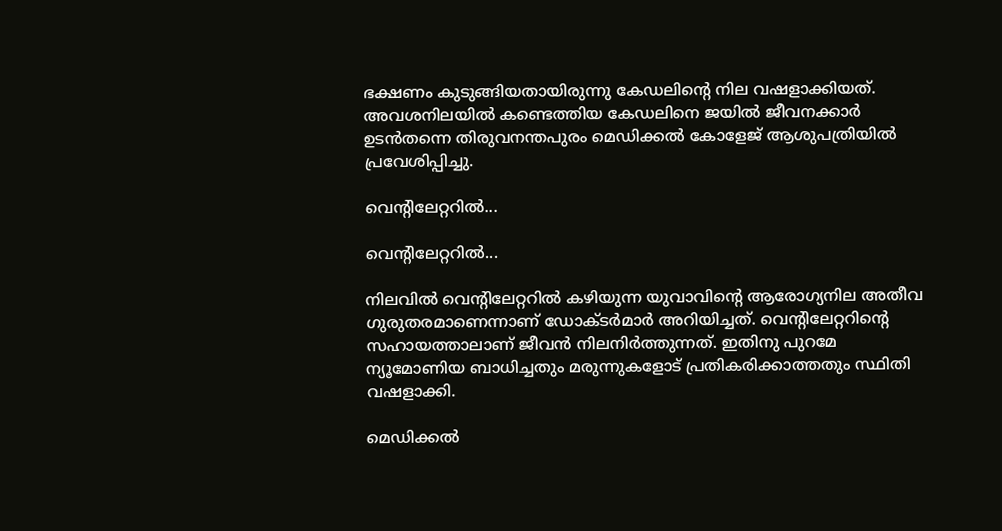ഭക്ഷണം കുടുങ്ങിയതായിരുന്നു കേഡലിന്റെ നില വഷളാക്കിയത്. അവശനിലയിൽ കണ്ടെത്തിയ കേഡലിനെ ജയിൽ ജീവനക്കാർ ഉടൻതന്നെ തിരുവനന്തപുരം മെഡിക്കൽ കോളേജ് ആശുപത്രിയിൽ പ്രവേശിപ്പിച്ചു.

വെന്റിലേറ്ററിൽ...

വെന്റിലേറ്ററിൽ...

നിലവിൽ വെന്റിലേറ്ററിൽ കഴിയുന്ന യുവാവിന്റെ ആരോഗ്യനില അതീവ ഗുരുതരമാണെന്നാണ് ഡോക്ടർമാർ അറിയിച്ചത്. വെന്റിലേറ്ററിന്റെ സഹായത്താലാണ് ജീവൻ നിലനിർത്തുന്നത്. ഇതിനു പുറമേ ന്യൂമോണിയ ബാധിച്ചതും മരുന്നുകളോട് പ്രതികരിക്കാത്തതും സ്ഥിതി വഷളാക്കി.

മെഡിക്കൽ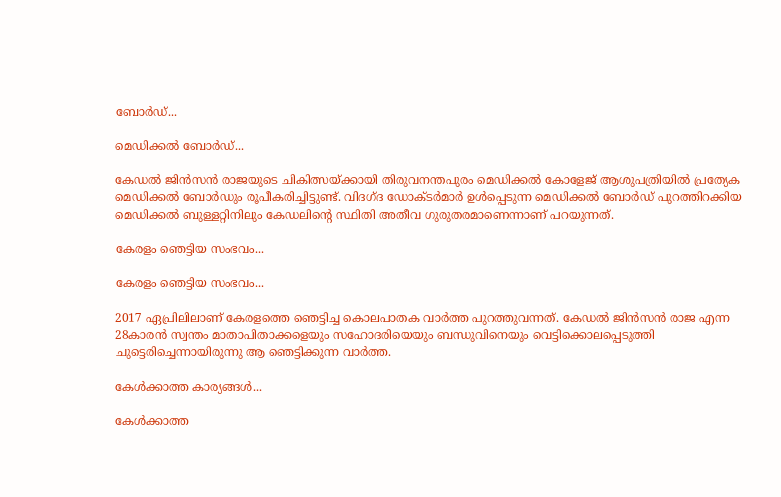ബോർഡ്...

മെഡിക്കൽ ബോർഡ്...

കേഡൽ ജിൻസൻ രാജയുടെ ചികിത്സയ്ക്കായി തിരുവനന്തപുരം മെഡിക്കൽ കോളേജ് ആശുപത്രിയിൽ പ്രത്യേക മെഡിക്കൽ ബോർഡും രൂപീകരിച്ചിട്ടുണ്ട്. വിദഗ്ദ ഡോക്ടർമാർ ഉൾപ്പെടുന്ന മെഡിക്കൽ ബോർഡ് പുറത്തിറക്കിയ മെഡിക്കൽ ബുള്ളറ്റിനിലും കേഡലിന്റെ സ്ഥിതി അതീവ ഗുരുതരമാണെന്നാണ് പറയുന്നത്.

കേരളം ഞെട്ടിയ സംഭവം...

കേരളം ഞെട്ടിയ സംഭവം...

2017 ഏപ്രിലിലാണ് കേരളത്തെ ഞെട്ടിച്ച കൊലപാതക വാർത്ത പുറത്തുവന്നത്. കേഡൽ ജിൻസൻ രാജ എന്ന 28കാരൻ സ്വന്തം മാതാപിതാക്കളെയും സഹോദരിയെയും ബന്ധുവിനെയും വെട്ടിക്കൊലപ്പെടുത്തി ചുട്ടെരിച്ചെന്നായിരുന്നു ആ ഞെട്ടിക്കുന്ന വാർത്ത.

കേൾക്കാത്ത കാര്യങ്ങൾ...

കേൾക്കാത്ത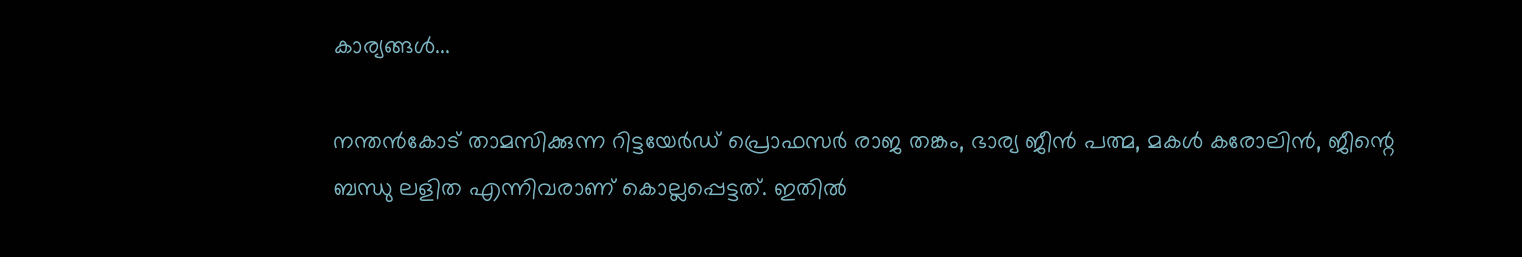കാര്യങ്ങൾ...

നന്തൻകോട് താമസിക്കുന്ന റിട്ടയേർ‌ഡ് പ്രൊഫസർ രാജ തങ്കം, ഭാര്യ ജീൻ പത്മ, മകൾ കരോലിൻ, ജീന്റെ ബന്ധു ലളിത എന്നിവരാണ് കൊല്ലപ്പെട്ടത്. ഇതിൽ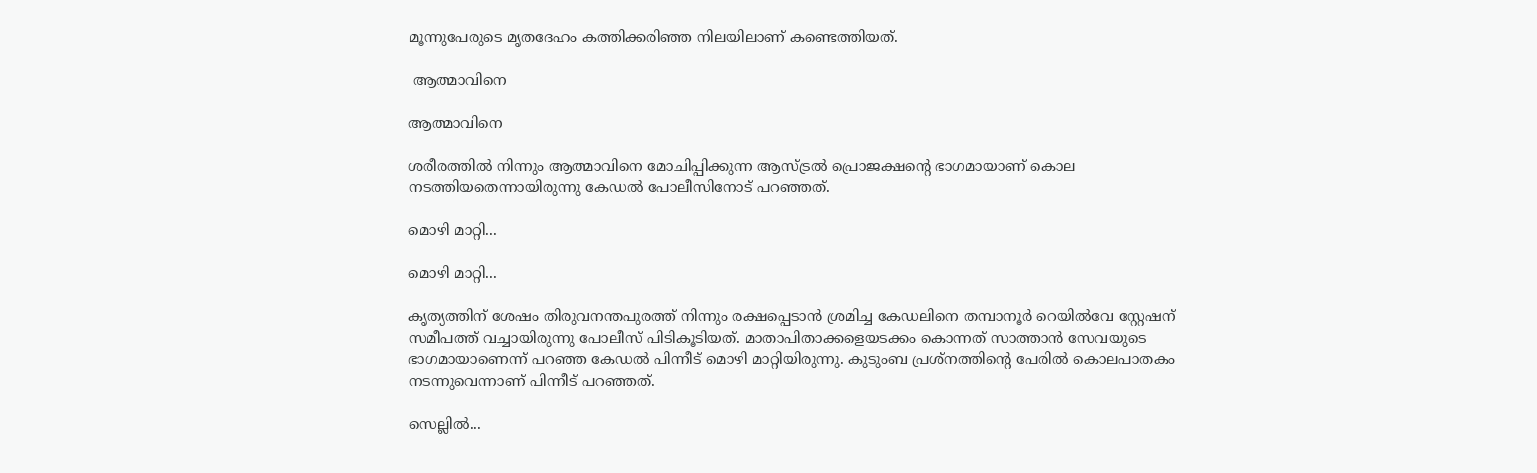മൂന്നുപേരുടെ മൃതദേഹം കത്തിക്കരിഞ്ഞ നിലയിലാണ് കണ്ടെത്തിയത്.

 ആത്മാവിനെ

ആത്മാവിനെ

ശരീരത്തിൽ നിന്നും ആത്മാവിനെ മോചിപ്പിക്കുന്ന ആസ്ട്രൽ പ്രൊജക്ഷന്റെ ഭാഗമായാണ് കൊല നടത്തിയതെന്നായിരുന്നു കേഡൽ പോലീസിനോട് പറഞ്ഞത്.

മൊഴി മാറ്റി...

മൊഴി മാറ്റി...

കൃത്യത്തിന് ശേഷം തിരുവനന്തപുരത്ത് നിന്നും രക്ഷപ്പെടാൻ ശ്രമിച്ച കേഡലിനെ തമ്പാനൂർ റെയിൽവേ സ്റ്റേഷന് സമീപത്ത് വച്ചായിരുന്നു പോലീസ് പിടികൂടിയത്. മാതാപിതാക്കളെയടക്കം കൊന്നത് സാത്താൻ സേവയുടെ ഭാഗമായാണെന്ന് പറഞ്ഞ കേഡൽ പിന്നീട് മൊഴി മാറ്റിയിരുന്നു. കുടുംബ പ്രശ്നത്തിന്റെ പേരിൽ കൊലപാതകം നടന്നുവെന്നാണ് പിന്നീട് പറഞ്ഞത്.

സെല്ലിൽ...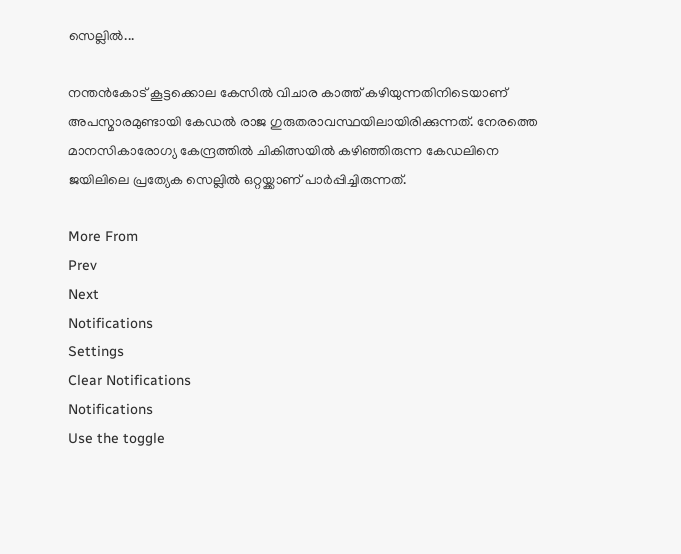സെല്ലിൽ...

നന്തൻകോട് കൂട്ടക്കൊല കേസിൽ വിചാര കാത്ത് കഴിയുന്നതിനിടെയാണ് അപസ്മാരമുണ്ടായി കേഡ‍ൽ രാജ ഗുരുതരാവസ്ഥയിലായിരിക്കുന്നത്. നേരത്തെ മാനസികാരോഗ്യ കേന്ദ്രത്തിൽ ചികിത്സയിൽ കഴിഞ്ഞിരുന്ന കേഡലിനെ ജയിലിലെ പ്രത്യേക സെല്ലിൽ ഒറ്റയ്ക്കാണ് പാർപ്പിച്ചിരുന്നത്.

More From
Prev
Next
Notifications
Settings
Clear Notifications
Notifications
Use the toggle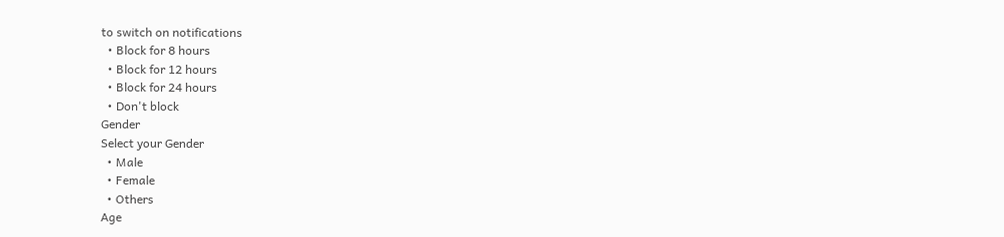to switch on notifications
  • Block for 8 hours
  • Block for 12 hours
  • Block for 24 hours
  • Don't block
Gender
Select your Gender
  • Male
  • Female
  • Others
Age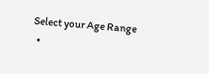Select your Age Range
  •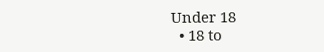Under 18
  • 18 to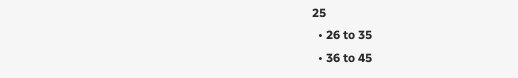25
  • 26 to 35
  • 36 to 45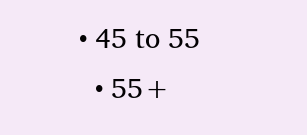• 45 to 55
  • 55+